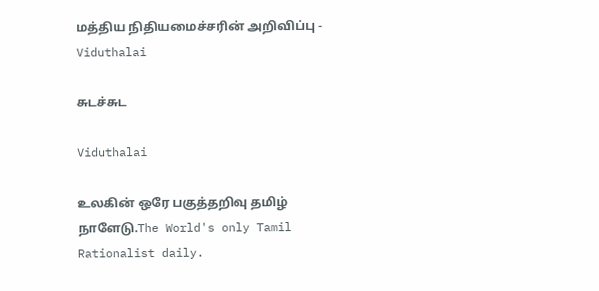மத்திய நிதியமைச்சரின் அறிவிப்பு - Viduthalai

சுடச்சுட

Viduthalai

உலகின் ஒரே பகுத்தறிவு தமிழ் நாளேடு.The World's only Tamil Rationalist daily.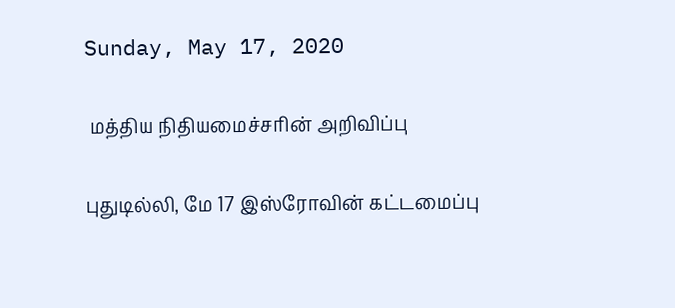Sunday, May 17, 2020

 மத்திய நிதியமைச்சரின் அறிவிப்பு

புதுடில்லி, மே 17 இஸ்ரோவின் கட்டமைப்பு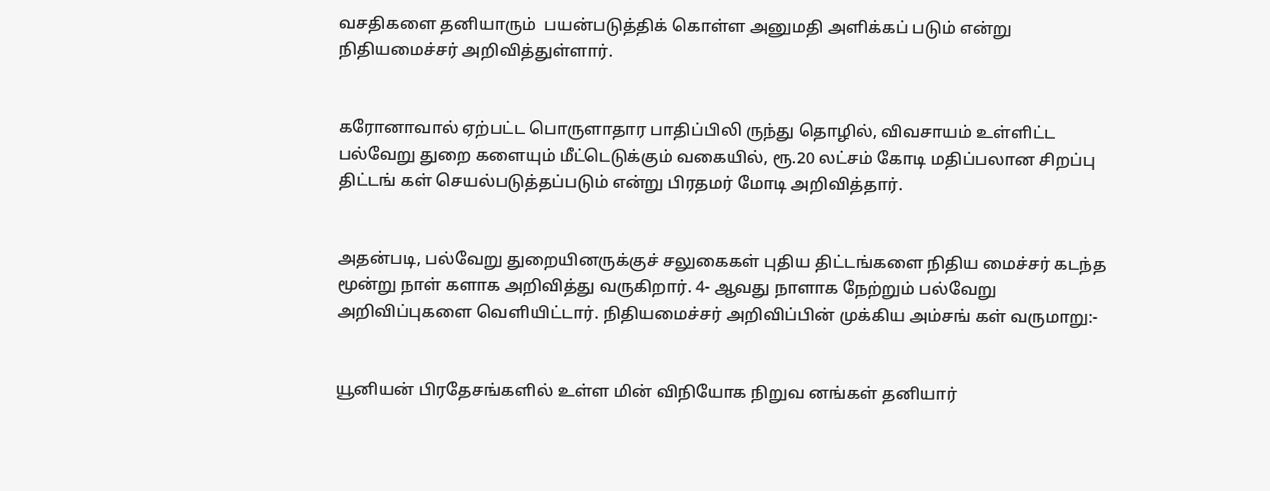வசதிகளை தனியாரும்  பயன்படுத்திக் கொள்ள அனுமதி அளிக்கப் படும் என்று நிதியமைச்சர் அறிவித்துள்ளார்.


கரோனாவால் ஏற்பட்ட பொருளாதார பாதிப்பிலி ருந்து தொழில், விவசாயம் உள்ளிட்ட பல்வேறு துறை களையும் மீட்டெடுக்கும் வகையில், ரூ.20 லட்சம் கோடி மதிப்பலான சிறப்பு திட்டங் கள் செயல்படுத்தப்படும் என்று பிரதமர் மோடி அறிவித்தார்.


அதன்படி, பல்வேறு துறையினருக்குச் சலுகைகள் புதிய திட்டங்களை நிதிய மைச்சர் கடந்த மூன்று நாள் களாக அறிவித்து வருகிறார். 4- ஆவது நாளாக நேற்றும் பல்வேறு அறிவிப்புகளை வெளியிட்டார். நிதியமைச்சர் அறிவிப்பின் முக்கிய அம்சங் கள் வருமாறு:-


யூனியன் பிரதேசங்களில் உள்ள மின் விநியோக நிறுவ னங்கள் தனியார்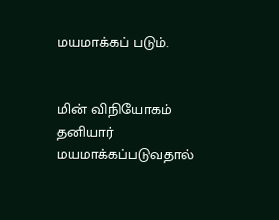மயமாக்கப் படும்.


மின் விநியோகம் தனியார் மயமாக்கப்படுவதால்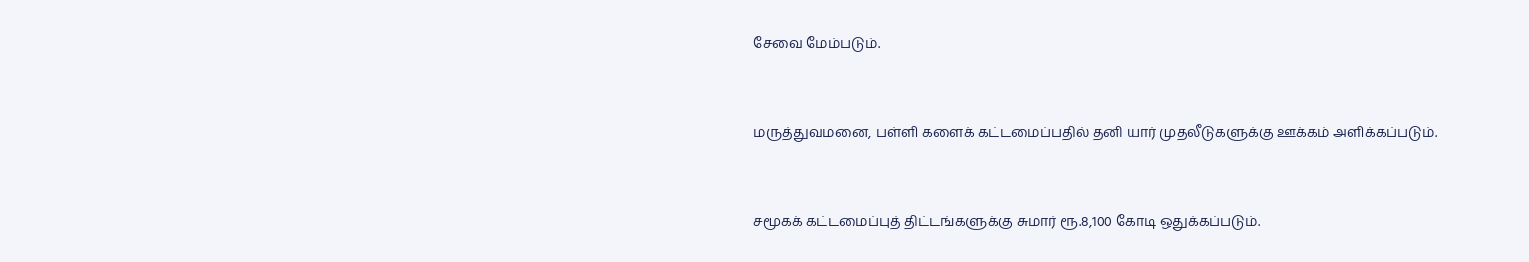சேவை மேம்படும்.


மருத்துவமனை, பள்ளி களைக் கட்டமைப்பதில் தனி யார் முதலீடுகளுக்கு ஊக்கம் அளிக்கப்படும்.


சமூகக் கட்டமைப்புத் திட்டங்களுக்கு சுமார் ரூ.8,100 கோடி ஒதுக்கப்படும்.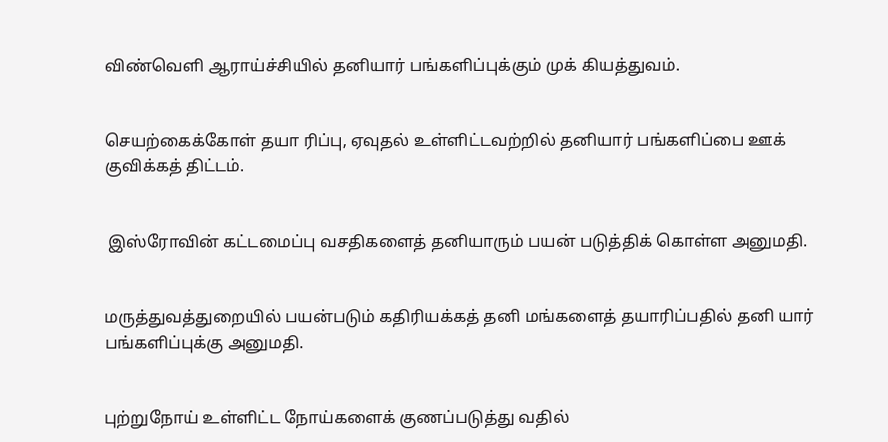விண்வெளி ஆராய்ச்சியில் தனியார் பங்களிப்புக்கும் முக் கியத்துவம்.


செயற்கைக்கோள் தயா ரிப்பு, ஏவுதல் உள்ளிட்டவற்றில் தனியார் பங்களிப்பை ஊக் குவிக்கத் திட்டம்.


 இஸ்ரோவின் கட்டமைப்பு வசதிகளைத் தனியாரும் பயன் படுத்திக் கொள்ள அனுமதி.


மருத்துவத்துறையில் பயன்படும் கதிரியக்கத் தனி மங்களைத் தயாரிப்பதில் தனி யார் பங்களிப்புக்கு அனுமதி.


புற்றுநோய் உள்ளிட்ட நோய்களைக் குணப்படுத்து வதில்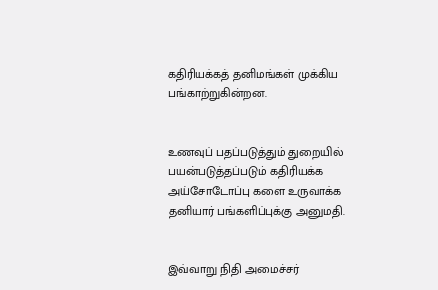கதிரியக்கத் தனிமங்கள் முக்கிய பங்காற்றுகின்றன.


உணவுப் பதப்படுத்தும் துறையில் பயன்படுத்தப்படும் கதிரியக்க அய்சோடோப்பு களை உருவாக்க தனியார் பங்களிப்புக்கு அனுமதி.


இவ்வாறு நிதி அமைச்சர்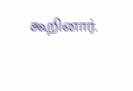கூறினார்.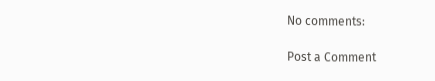No comments:

Post a Comment